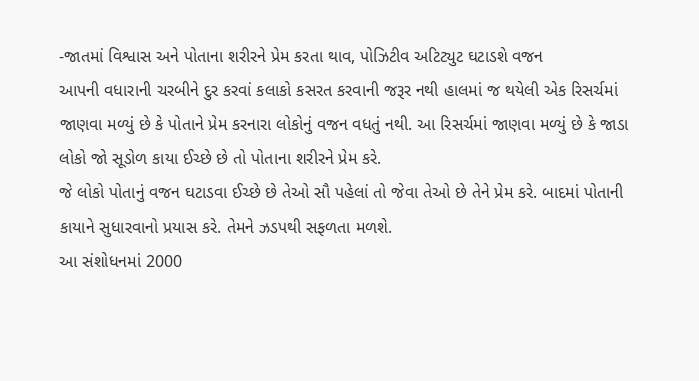-જાતમાં વિશ્વાસ અને પોતાના શરીરને પ્રેમ કરતા થાવ, પોઝિટીવ અટિટ્યુટ ઘટાડશે વજન
આપની વધારાની ચરબીને દુર કરવાં કલાકો કસરત કરવાની જરૂર નથી હાલમાં જ થયેલી એક રિસર્ચમાં જાણવા મળ્યું છે કે પોતાને પ્રેમ કરનારા લોકોનું વજન વધતું નથી. આ રિસર્ચમાં જાણવા મળ્યું છે કે જાડા લોકો જો સૂડોળ કાયા ઈચ્છે છે તો પોતાના શરીરને પ્રેમ કરે.
જે લોકો પોતાનું વજન ઘટાડવા ઈચ્છે છે તેઓ સૌ પહેલાં તો જેવા તેઓ છે તેને પ્રેમ કરે. બાદમાં પોતાની કાયાને સુધારવાનો પ્રયાસ કરે. તેમને ઝડપથી સફળતા મળશે.
આ સંશોધનમાં 2000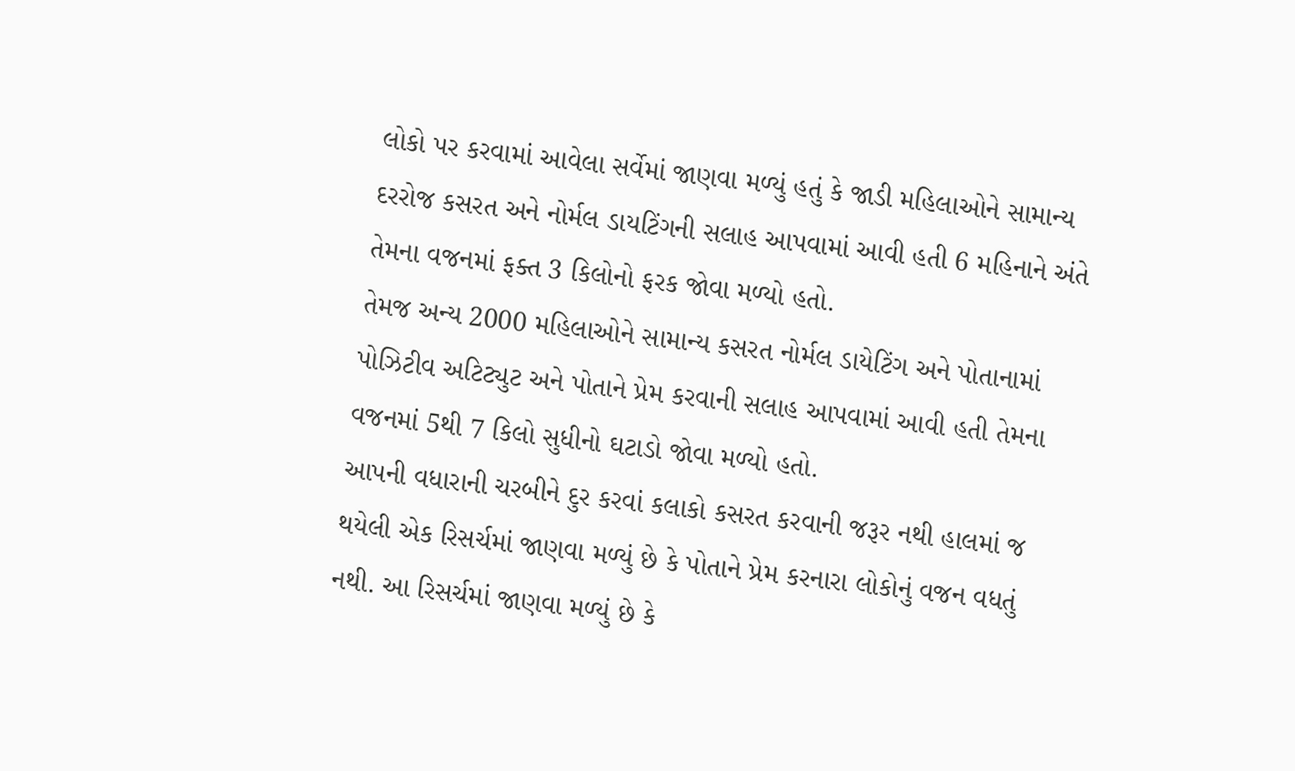લોકો પર કરવામાં આવેલા સર્વેમાં જાણવા મળ્યું હતું કે જાડી મહિલાઓને સામાન્ય દરરોજ કસરત અને નોર્મલ ડાયટિંગની સલાહ આપવામાં આવી હતી 6 મહિનાને અંતે તેમના વજનમાં ફક્ત 3 કિલોનો ફરક જોવા મળ્યો હતો.
તેમજ અન્ય 2000 મહિલાઓને સામાન્ય કસરત નોર્મલ ડાયેટિંગ અને પોતાનામાં પોઝિટીવ અટિટ્યુટ અને પોતાને પ્રેમ કરવાની સલાહ આપવામાં આવી હતી તેમના વજનમાં 5થી 7 કિલો સુધીનો ઘટાડો જોવા મળ્યો હતો.
આપની વધારાની ચરબીને દુર કરવાં કલાકો કસરત કરવાની જરૂર નથી હાલમાં જ થયેલી એક રિસર્ચમાં જાણવા મળ્યું છે કે પોતાને પ્રેમ કરનારા લોકોનું વજન વધતું નથી. આ રિસર્ચમાં જાણવા મળ્યું છે કે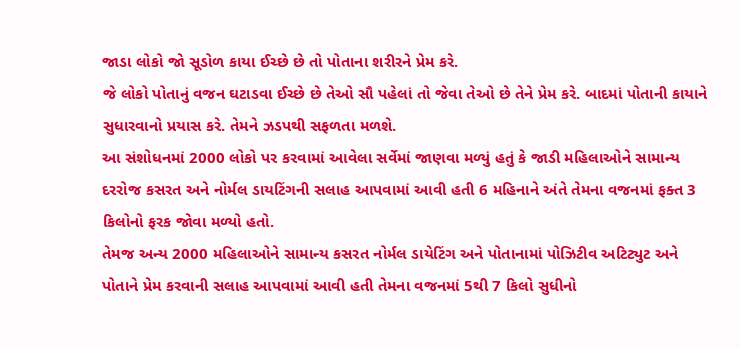જાડા લોકો જો સૂડોળ કાયા ઈચ્છે છે તો પોતાના શરીરને પ્રેમ કરે.
જે લોકો પોતાનું વજન ઘટાડવા ઈચ્છે છે તેઓ સૌ પહેલાં તો જેવા તેઓ છે તેને પ્રેમ કરે. બાદમાં પોતાની કાયાને સુધારવાનો પ્રયાસ કરે. તેમને ઝડપથી સફળતા મળશે.
આ સંશોધનમાં 2000 લોકો પર કરવામાં આવેલા સર્વેમાં જાણવા મળ્યું હતું કે જાડી મહિલાઓને સામાન્ય દરરોજ કસરત અને નોર્મલ ડાયટિંગની સલાહ આપવામાં આવી હતી 6 મહિનાને અંતે તેમના વજનમાં ફક્ત 3 કિલોનો ફરક જોવા મળ્યો હતો.
તેમજ અન્ય 2000 મહિલાઓને સામાન્ય કસરત નોર્મલ ડાયેટિંગ અને પોતાનામાં પોઝિટીવ અટિટ્યુટ અને પોતાને પ્રેમ કરવાની સલાહ આપવામાં આવી હતી તેમના વજનમાં 5થી 7 કિલો સુધીનો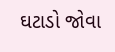ઘટાડો જોવા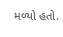મળ્યો હતો.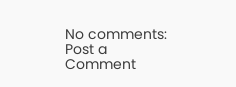No comments:
Post a Comment